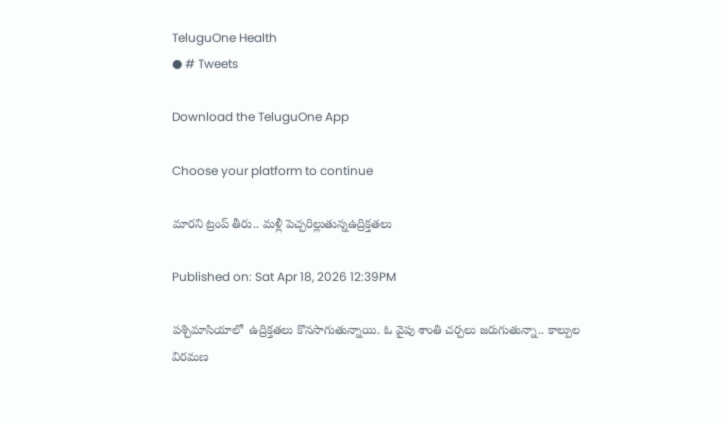TeluguOne Health
● # Tweets

Download the TeluguOne App

Choose your platform to continue

మారని ట్రంప్ తీరు.. మళ్లీ పెచ్చరిల్లుతున్నఉద్రిక్తతలు

Published on: Sat Apr 18, 2026 12:39PM

పశ్చిమాసియాలో  ఉద్రిక్తతలు కొనసాగుతున్నాయి. ఓ వైపు శాంతి చర్చలు జరుగుతున్నా.. కాల్పుల విరమణ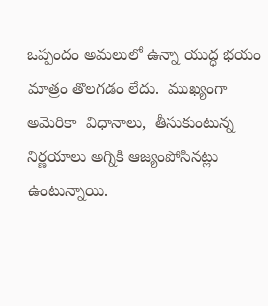ఒప్పందం అమలులో ఉన్నా యుద్ధ భయం మాత్రం తొలగడం లేదు.  ముఖ్యంగా అమెరికా  విధానాలు,  తీసుకుంటున్న నిర్ణయాలు అగ్నికి ఆజ్యంపోసినట్లు ఉంటున్నాయి.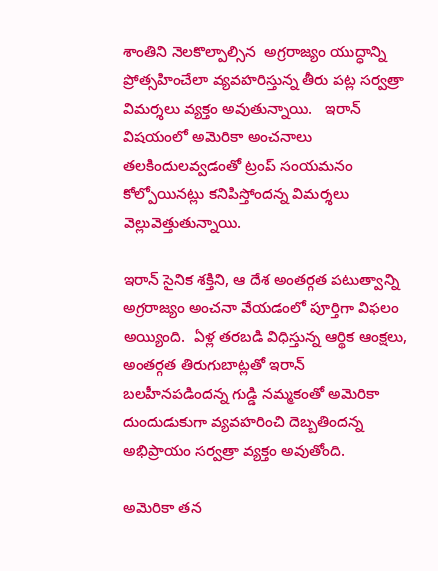శాంతిని నెలకొల్పాల్సిన  అగ్రరాజ్యం యుద్ధాన్ని ప్రోత్సహించేలా వ్యవహరిస్తున్న తీరు పట్ల సర్వత్రా విమర్శలు వ్యక్తం అవుతున్నాయి.   ఇరాన్ విషయంలో అమెరికా అంచనాలు తలకిందులవ్వడంతో ట్రంప్ సంయమనం కోల్పోయినట్లు కనిపిస్తోందన్న విమర్శలు వెల్లువెత్తుతున్నాయి.

ఇరాన్ సైనిక శక్తిని, ఆ దేశ అంతర్గత పటుత్వాన్ని అగ్రరాజ్యం అంచనా వేయడంలో పూర్తిగా విఫలం అయ్యింది.  ఏళ్ల తరబడి విధిస్తున్న ఆర్థిక ఆంక్షలు, అంతర్గత తిరుగుబాట్లతో ఇరాన్ బలహీనపడిందన్న గుడ్డి నమ్మకంతో అమెరికా దుందుడుకుగా వ్యవహరించి దెబ్బతిందన్న అభిప్రాయం సర్వత్రా వ్యక్తం అవుతోంది.

అమెరికా తన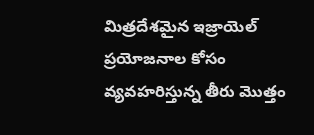మిత్రదేశమైన ఇజ్రాయెల్ ప్రయోజనాల కోసం వ్యవహరిస్తున్న తీరు మొత్తం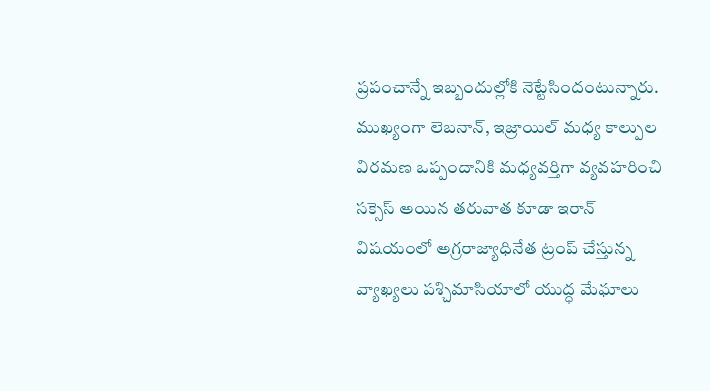ప్రపంచాన్నే ఇబ్బందుల్లోకి నెట్టేసిందంటున్నారు.  ముఖ్యంగా లెబనాన్, ఇజ్రాయిల్ మధ్య కాల్పుల విరమణ ఒప్పందానికి మధ్యవర్తిగా వ్యవహరించి సక్సెస్ అయిన తరువాత కూడా ఇరాన్ విషయంలో అగ్రరాజ్యాధినేత ట్రంప్ చేస్తున్న వ్యాఖ్యలు పశ్చిమాసియాలో యుద్ధ మేఘాలు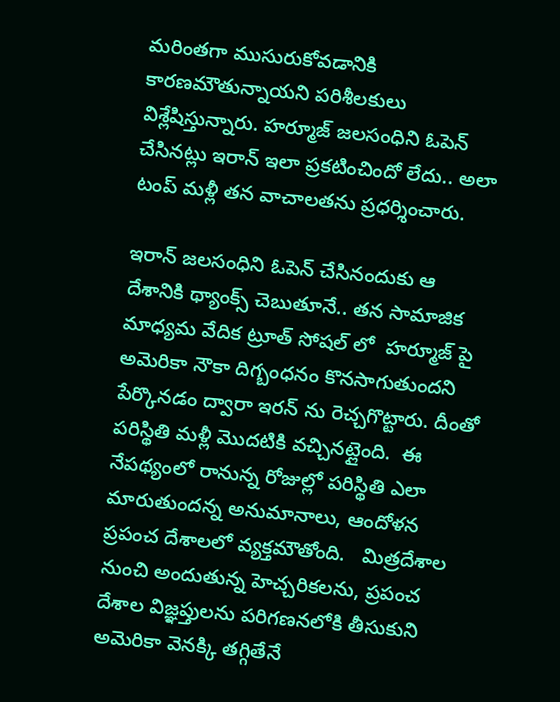మరింతగా ముసురుకోవడానికి కారణమౌతున్నాయని పరిశీలకులు విశ్లేషిస్తున్నారు. హర్మూజ్ జలసంధిని ఓపెన్ చేసినట్లు ఇరాన్ ఇలా ప్రకటించిందో లేదు.. అలా టంప్ మళ్లీ తన వాచాలతను ప్రధర్శించారు.

ఇరాన్ జలసంధిని ఓపెన్ చేసినందుకు ఆ దేశానికి థ్యాంక్స్ చెబుతూనే.. తన సామాజిక మాధ్యమ వేదిక ట్రూత్ సోషల్ లో  హర్మూజ్ పై అమెరికా నౌకా దిగ్బంధనం కొనసాగుతుందని పేర్కొనడం ద్వారా ఇరన్ ను రెచ్చగొట్టారు. దీంతో పరిస్థితి మళ్లీ మొదటికి వచ్చినట్లైంది.  ఈ నేపథ్యంలో రానున్న రోజుల్లో పరిస్థితి ఎలా మారుతుందన్న అనుమానాలు, ఆందోళన ప్రపంచ దేశాలలో వ్యక్తమౌతోంది.   మిత్రదేశాల నుంచి అందుతున్న హెచ్చరికలను, ప్రపంచ దేశాల విజ్ఞప్తులను పరిగణనలోకి తీసుకుని అమెరికా వెనక్కి తగ్గితేనే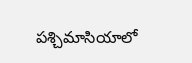పశ్చిమాసియాలో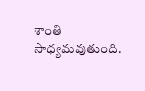శాంతి సాధ్యమవుతుంది.